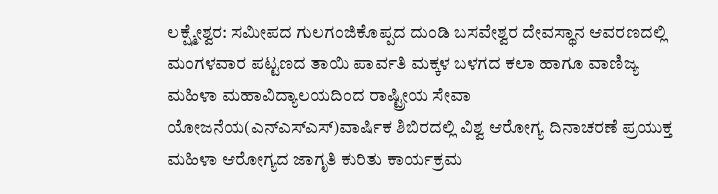ಲಕ್ಷ್ಮೇಶ್ವರ: ಸಮೀಪದ ಗುಲಗಂಜಿಕೊಪ್ಪದ ದುಂಡಿ ಬಸವೇಶ್ವರ ದೇವಸ್ಥಾನ ಆವರಣದಲ್ಲಿ ಮಂಗಳವಾರ ಪಟ್ಟಣದ ತಾಯಿ ಪಾರ್ವತಿ ಮಕ್ಕಳ ಬಳಗದ ಕಲಾ ಹಾಗೂ ವಾಣಿಜ್ಯ ಮಹಿಳಾ ಮಹಾವಿದ್ಯಾಲಯದಿಂದ ರಾಷ್ಟ್ರೀಯ ಸೇವಾ ಯೋಜನೆಯ(ಎನ್ಎಸ್ಎಸ್)ವಾರ್ಷಿಕ ಶಿಬಿರದಲ್ಲಿ ವಿಶ್ವ ಆರೋಗ್ಯ ದಿನಾಚರಣೆ ಪ್ರಯುಕ್ತ ಮಹಿಳಾ ಆರೋಗ್ಯದ ಜಾಗೃತಿ ಕುರಿತು ಕಾರ್ಯಕ್ರಮ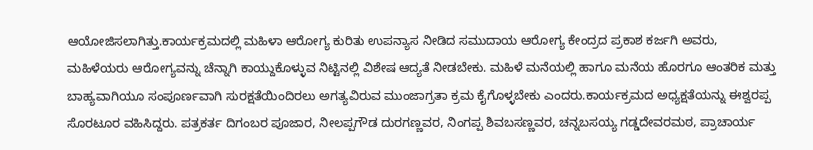ಆಯೋಜಿಸಲಾಗಿತ್ತು.ಕಾರ್ಯಕ್ರಮದಲ್ಲಿ ಮಹಿಳಾ ಆರೋಗ್ಯ ಕುರಿತು ಉಪನ್ಯಾಸ ನೀಡಿದ ಸಮುದಾಯ ಆರೋಗ್ಯ ಕೇಂದ್ರದ ಪ್ರಕಾಶ ಕರ್ಜಗಿ ಅವರು, ಮಹಿಳೆಯರು ಆರೋಗ್ಯವನ್ನು ಚೆನ್ನಾಗಿ ಕಾಯ್ದುಕೊಳ್ಳುವ ನಿಟ್ಟಿನಲ್ಲಿ ವಿಶೇಷ ಆದ್ಯತೆ ನೀಡಬೇಕು. ಮಹಿಳೆ ಮನೆಯಲ್ಲಿ ಹಾಗೂ ಮನೆಯ ಹೊರಗೂ ಆಂತರಿಕ ಮತ್ತು ಬಾಹ್ಯವಾಗಿಯೂ ಸಂಪೂರ್ಣವಾಗಿ ಸುರಕ್ಷತೆಯಿಂದಿರಲು ಅಗತ್ಯವಿರುವ ಮುಂಜಾಗ್ರತಾ ಕ್ರಮ ಕೈಗೊಳ್ಳಬೇಕು ಎಂದರು.ಕಾರ್ಯಕ್ರಮದ ಅಧ್ಯಕ್ಷತೆಯನ್ನು ಈಶ್ವರಪ್ಪ ಸೊರಟೂರ ವಹಿಸಿದ್ದರು. ಪತ್ರಕರ್ತ ದಿಗಂಬರ ಪೂಜಾರ, ನೀಲಪ್ಪಗೌಡ ದುರಗಣ್ಣವರ, ನಿಂಗಪ್ಪ ಶಿವಬಸಣ್ಣವರ, ಚನ್ನಬಸಯ್ಯ ಗಡ್ಡದೇವರಮಠ, ಪ್ರಾಚಾರ್ಯ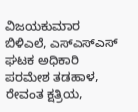ವಿಜಯಕುಮಾರ ಬಿಳಿಎಲೆ, ಎಸ್ಎಸ್ಎಸ್ ಘಟಕ ಅಧಿಕಾರಿ ಪರಮೇಶ ತಡಹಾಳ, ರೇವಂತ ಕ್ಷತ್ರಿಯ,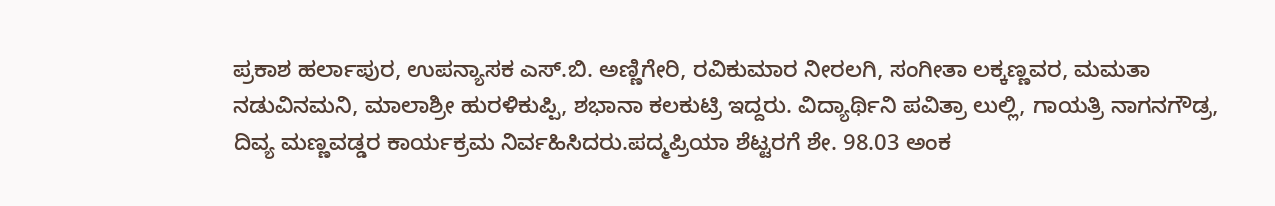ಪ್ರಕಾಶ ಹರ್ಲಾಪುರ, ಉಪನ್ಯಾಸಕ ಎಸ್.ಬಿ. ಅಣ್ಣಿಗೇರಿ, ರವಿಕುಮಾರ ನೀರಲಗಿ, ಸಂಗೀತಾ ಲಕ್ಕಣ್ಣವರ, ಮಮತಾ ನಡುವಿನಮನಿ, ಮಾಲಾಶ್ರೀ ಹುರಳಿಕುಪ್ಪಿ, ಶಭಾನಾ ಕಲಕುಟ್ರಿ ಇದ್ದರು. ವಿದ್ಯಾರ್ಥಿನಿ ಪವಿತ್ರಾ ಲುಲ್ಲಿ, ಗಾಯತ್ರಿ ನಾಗನಗೌಡ್ರ, ದಿವ್ಯ ಮಣ್ಣವಡ್ಡರ ಕಾರ್ಯಕ್ರಮ ನಿರ್ವಹಿಸಿದರು.ಪದ್ಮಪ್ರಿಯಾ ಶೆಟ್ಟರಗೆ ಶೇ. 98.03 ಅಂಕ